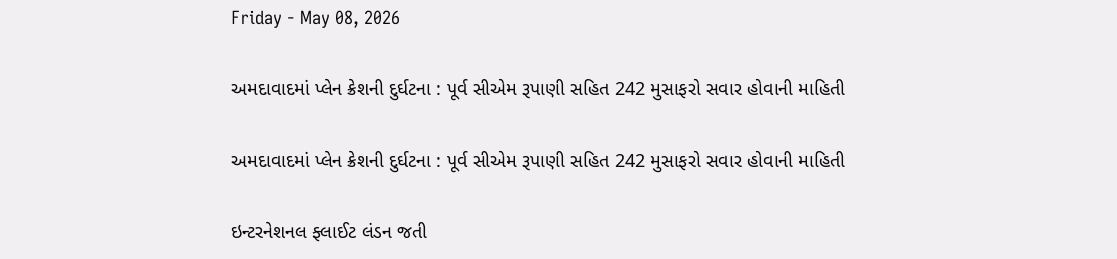Friday - May 08, 2026

અમદાવાદમાં પ્લેન ક્રેશની દુર્ઘટના : પૂર્વ સીએમ રૂપાણી સહિત 242 મુસાફરો સવાર હોવાની માહિતી

અમદાવાદમાં પ્લેન ક્રેશની દુર્ઘટના : પૂર્વ સીએમ રૂપાણી સહિત 242 મુસાફરો સવાર હોવાની માહિતી

ઇન્ટરનેશનલ ફ્લાઈટ લંડન જતી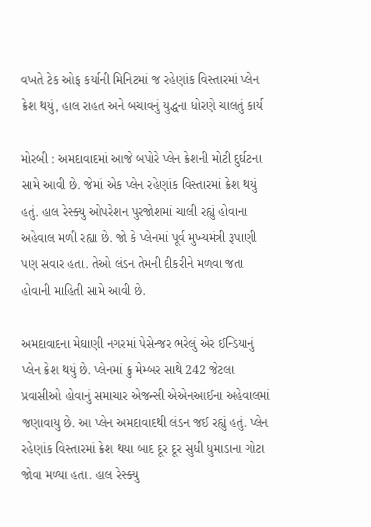વખતે ટેક ઓફ કર્યાની મિનિટમાં જ રહેણાંક વિસ્તારમાં પ્લેન ક્રેશ થયું, હાલ રાહત અને બચાવનું યુદ્ધના ધોરણે ચાલતું કાર્ય

મોરબી : અમદાવાદમાં આજે બપોરે પ્લેન ક્રેશની મોટી દુર્ઘટના સામે આવી છે. જેમાં એક પ્લેન રહેણાંક વિસ્તારમાં ક્રેશ થયું હતું. હાલ રેસ્ક્યુ ઓપરેશન પુરજોશમાં ચાલી રહ્યું હોવાના અહેવાલ મળી રહ્યા છે. જો કે પ્લેનમાં પૂર્વ મુખ્યમંત્રી રૂપાણી પણ સવાર હતા. તેઓ લંડન તેમની દીકરીને મળવા જતા હોવાની માહિતી સામે આવી છે.

અમદાવાદના મેઘાણી નગરમાં પેસેન્જર ભરેલું એર ઈન્ડિયાનું પ્લેન ક્રેશ થયું છે. પ્લેનમાં ક્રુ મેમ્બર સાથે 242 જેટલા પ્રવાસીઓ હોવાનું સમાચાર એજન્સી એએનઆઈના અહેવાલમાં જણાવાયુ છે. આ પ્લેન અમદાવાદથી લંડન જઈ રહ્યું હતું. પ્લેન રહેણાંક વિસ્તારમાં ક્રેશ થયા બાદ દૂર દૂર સુધી ધુમાડાના ગોટા જોવા મળ્યા હતા. હાલ રેસ્ક્યુ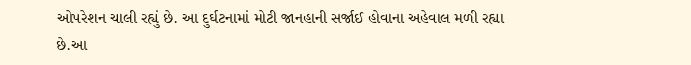ઓપરેશન ચાલી રહ્યું છે. આ દુર્ઘટનામાં મોટી જાનહાની સર્જાઈ હોવાના અહેવાલ મળી રહ્યા છે.આ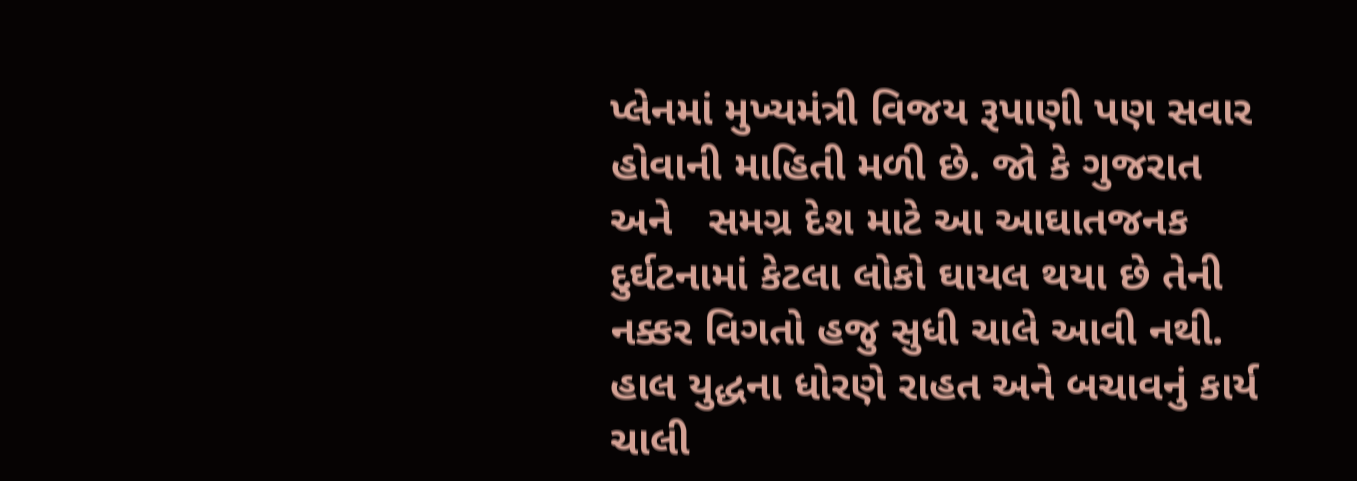પ્લેનમાં મુખ્યમંત્રી વિજય રૂપાણી પણ સવાર હોવાની માહિતી મળી છે. જો કે ગુજરાત અને   સમગ્ર દેશ માટે આ આઘાતજનક દુર્ઘટનામાં કેટલા લોકો ઘાયલ થયા છે તેની નક્કર વિગતો હજુ સુધી ચાલે આવી નથી. હાલ યુદ્ધના ધોરણે રાહત અને બચાવનું કાર્ય ચાલી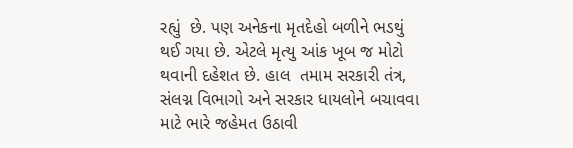રહ્યું  છે. પણ અનેકના મૃતદેહો બળીને ભડથું થઈ ગયા છે. એટલે મૃત્યુ આંક ખૂબ જ મોટો થવાની દહેશત છે. હાલ  તમામ સરકારી તંત્ર, સંલગ્ન વિભાગો અને સરકાર ધાયલોને બચાવવા માટે ભારે જહેમત ઉઠાવી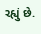રહ્યું છે.